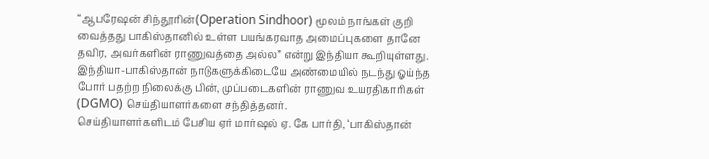“ஆபரேஷன் சிந்தூரின்(Operation Sindhoor) மூலம் நாங்கள் குறி வைத்தது பாகிஸ்தானில் உள்ள பயங்கரவாத அமைப்புகளை தானே தவிர, அவர்களின் ராணுவத்தை அல்ல” என்று இந்தியா கூறியுள்ளது.
இந்தியா-பாகிஸ்தான் நாடுகளுக்கிடையே அண்மையில் நடந்து ஓய்ந்த போர் பதற்ற நிலைக்கு பின், முப்படைகளின் ராணுவ உயரதிகாரிகள் (DGMO) செய்தியாளர்களை சந்தித்தனர்.
செய்தியாளர்களிடம் பேசிய ஏர் மார்ஷல் ஏ. கே பார்தி, ‘பாகிஸ்தான்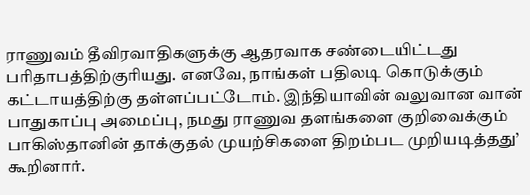ராணுவம் தீவிரவாதிகளுக்கு ஆதரவாக சண்டையிட்டது பரிதாபத்திற்குரியது. எனவே, நாங்கள் பதிலடி கொடுக்கும் கட்டாயத்திற்கு தள்ளப்பட்டோம். இந்தியாவின் வலுவான வான் பாதுகாப்பு அமைப்பு, நமது ராணுவ தளங்களை குறிவைக்கும் பாகிஸ்தானின் தாக்குதல் முயற்சிகளை திறம்பட முறியடித்தது’ கூறினார்.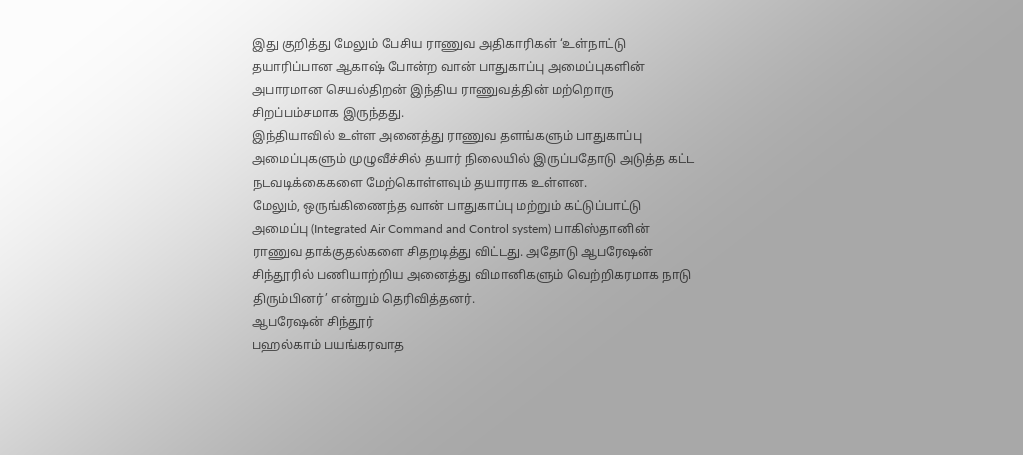இது குறித்து மேலும் பேசிய ராணுவ அதிகாரிகள் ‘உள்நாட்டு தயாரிப்பான ஆகாஷ் போன்ற வான் பாதுகாப்பு அமைப்புகளின் அபாரமான செயல்திறன் இந்திய ராணுவத்தின் மற்றொரு சிறப்பம்சமாக இருந்தது.
இந்தியாவில் உள்ள அனைத்து ராணுவ தளங்களும் பாதுகாப்பு அமைப்புகளும் முழுவீச்சில் தயார் நிலையில் இருப்பதோடு அடுத்த கட்ட நடவடிக்கைகளை மேற்கொள்ளவும் தயாராக உள்ளன.
மேலும், ஒருங்கிணைந்த வான் பாதுகாப்பு மற்றும் கட்டுப்பாட்டு அமைப்பு (Integrated Air Command and Control system) பாகிஸ்தானின் ராணுவ தாக்குதல்களை சிதறடித்து விட்டது. அதோடு ஆபரேஷன் சிந்தூரில் பணியாற்றிய அனைத்து விமானிகளும் வெற்றிகரமாக நாடு திரும்பினர்’ என்றும் தெரிவித்தனர்.
ஆபரேஷன் சிந்தூர்
பஹல்காம் பயங்கரவாத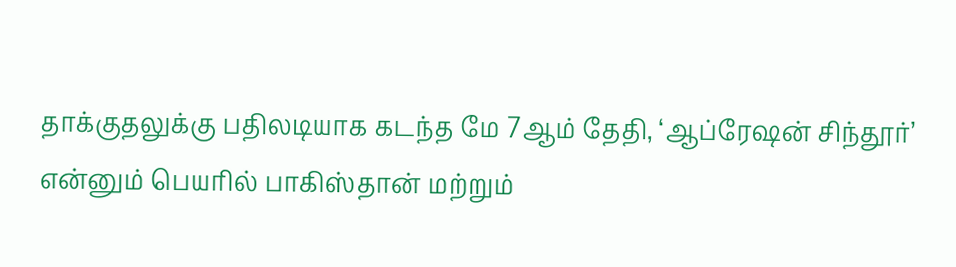தாக்குதலுக்கு பதிலடியாக கடந்த மே 7ஆம் தேதி, ‘ஆப்ரேஷன் சிந்தூர்’ என்னும் பெயரில் பாகிஸ்தான் மற்றும்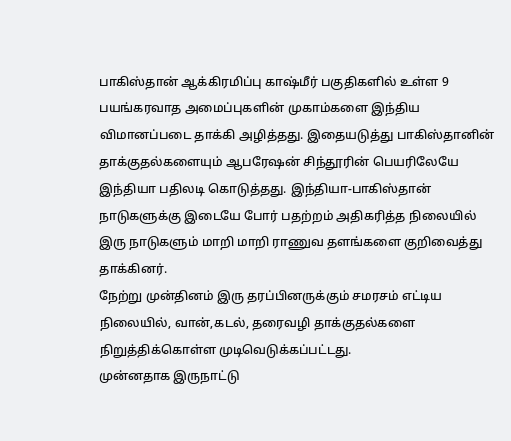பாகிஸ்தான் ஆக்கிரமிப்பு காஷ்மீர் பகுதிகளில் உள்ள 9 பயங்கரவாத அமைப்புகளின் முகாம்களை இந்திய விமானப்படை தாக்கி அழித்தது. இதையடுத்து பாகிஸ்தானின் தாக்குதல்களையும் ஆபரேஷன் சிந்தூரின் பெயரிலேயே இந்தியா பதிலடி கொடுத்தது. இந்தியா-பாகிஸ்தான் நாடுகளுக்கு இடையே போர் பதற்றம் அதிகரித்த நிலையில் இரு நாடுகளும் மாறி மாறி ராணுவ தளங்களை குறிவைத்து தாக்கினர்.
நேற்று முன்தினம் இரு தரப்பினருக்கும் சமரசம் எட்டிய நிலையில், வான்,கடல், தரைவழி தாக்குதல்களை நிறுத்திக்கொள்ள முடிவெடுக்கப்பட்டது.
முன்னதாக இருநாட்டு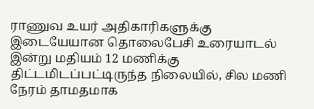ராணுவ உயர் அதிகாரிகளுக்கு இடையேயான தொலைபேசி உரையாடல் இன்று மதியம் 12 மணிக்கு திட்டமிடப்பட்டிருந்த நிலையில், சில மணி நேரம் தாமதமாக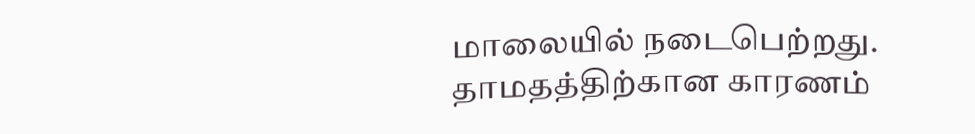மாலையில் நடைபெற்றது. தாமதத்திற்கான காரணம்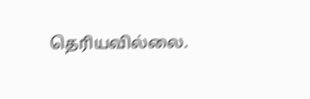தெரியவில்லை.